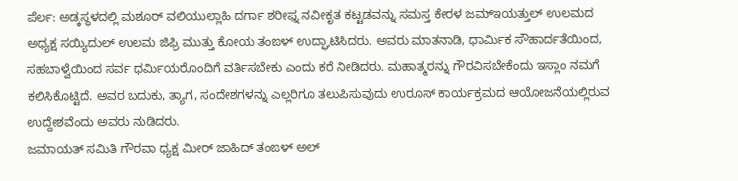ಪೆರ್ಲ: ಅಡ್ಕಸ್ಥಳದಲ್ಲಿ ಮಶೂರ್ ವಲಿಯುಲ್ಲಾಹಿ ದರ್ಗಾ ಶರೀಫ್ನ ನವೀಕೃತ ಕಟ್ಟಡವನ್ನು ಸಮಸ್ತ ಕೇರಳ ಜಮ್ಇಯತ್ತುಲ್ ಉಲಮದ ಅಧ್ಯಕ್ಷ ಸಯ್ಯಿದುಲ್ ಉಲಮ ಜಿಫ್ರಿ ಮುತ್ತು ಕೋಯ ತಂಙಳ್ ಉದ್ಘಾಟಿಸಿದರು. ಅವರು ಮಾತನಾಡಿ, ಧಾರ್ಮಿಕ ಸೌಹಾರ್ದತೆಯಿಂದ, ಸಹಬಾಳ್ವೆಯಿಂದ ಸರ್ವ ಧರ್ಮಿಯರೊಂದಿಗೆ ವರ್ತಿಸಬೇಕು ಎಂದು ಕರೆ ನೀಡಿದರು. ಮಹಾತ್ಮರನ್ನು ಗೌರವಿಸಬೇಕೆಂದು ಇಸ್ಲಾಂ ನಮಗೆ ಕಲಿಸಿಕೊಟ್ಟಿದೆ. ಅವರ ಬದುಕು, ತ್ಯಾಗ, ಸಂದೇಶಗಳನ್ನು ಎಲ್ಲರಿಗೂ ತಲುಪಿಸುವುದು ಉರೂಸ್ ಕಾರ್ಯಕ್ರಮದ ಆಯೋಜನೆಯಲ್ಲಿರುವ ಉದ್ದೇಶವೆಂದು ಅವರು ನುಡಿದರು.
ಜಮಾಯತ್ ಸಮಿತಿ ಗೌರವಾ ಧ್ಯಕ್ಷ ಮೀರ್ ಜಾಹಿದ್ ತಂಙಳ್ ಅಲ್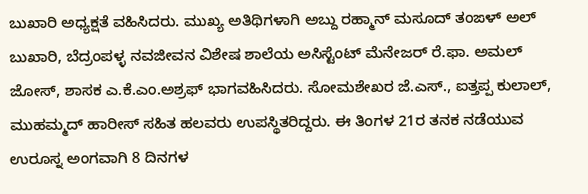ಬುಖಾರಿ ಅಧ್ಯಕ್ಷತೆ ವಹಿಸಿದರು. ಮುಖ್ಯ ಅತಿಥಿಗಳಾಗಿ ಅಬ್ದು ರಹ್ಮಾನ್ ಮಸೂದ್ ತಂಙಳ್ ಅಲ್ ಬುಖಾರಿ, ಬೆದ್ರಂಪಳ್ಳ ನವಜೀವನ ವಿಶೇಷ ಶಾಲೆಯ ಅಸಿಸ್ಟೆಂಟ್ ಮೆನೇಜರ್ ರೆ.ಫಾ. ಅಮಲ್ ಜೋಸ್, ಶಾಸಕ ಎ.ಕೆ.ಎಂ.ಅಶ್ರಫ್ ಭಾಗವಹಿಸಿದರು. ಸೋಮಶೇಖರ ಜೆ.ಎಸ್., ಐತ್ತಪ್ಪ ಕುಲಾಲ್, ಮುಹಮ್ಮದ್ ಹಾರೀಸ್ ಸಹಿತ ಹಲವರು ಉಪಸ್ಥಿತರಿದ್ದರು. ಈ ತಿಂಗಳ 21ರ ತನಕ ನಡೆಯುವ ಉರೂಸ್ನ ಅಂಗವಾಗಿ 8 ದಿನಗಳ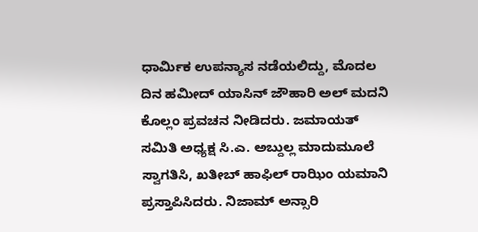ಧಾರ್ಮಿಕ ಉಪನ್ಯಾಸ ನಡೆಯಲಿದ್ದು, ಮೊದಲ ದಿನ ಹಮೀದ್ ಯಾಸಿನ್ ಜೌಹಾರಿ ಅಲ್ ಮದನಿ ಕೊಲ್ಲಂ ಪ್ರವಚನ ನೀಡಿದರು. ಜಮಾಯತ್ ಸಮಿತಿ ಅಧ್ಯಕ್ಷ ಸಿ.ಎ. ಅಬ್ದುಲ್ಲ ಮಾದುಮೂಲೆ ಸ್ವಾಗತಿಸಿ, ಖತೀಬ್ ಹಾಫಿಲ್ ರಾಝಿಂ ಯಮಾನಿ ಪ್ರಸ್ತಾಪಿಸಿದರು. ನಿಜಾಮ್ ಅನ್ಸಾರಿ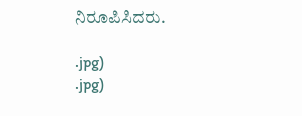ನಿರೂಪಿಸಿದರು.

.jpg)
.jpg)